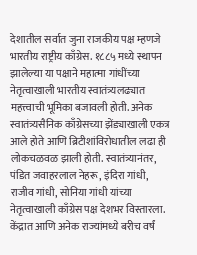देशातील सर्वात जुना राजकीय पक्ष म्हणजे भारतीय राष्ट्रीय काँग्रेस. १८८५ मध्ये स्थापन झालेल्या या पक्षाने महात्मा गांधींच्या नेतृत्वाखाली भारतीय स्वातंत्र्यलढ्यात महत्त्वाची भूमिका बजावली होती. अनेक स्वातंत्र्यसैनिक काँग्रेसच्या झेंड्याखाली एकत्र आले होते आणि ब्रिटीशांविरोधातील लढा ही लोकचळवळ झाली होती. स्वातंत्र्यानंतर, पंडित जवाहरलाल नेहरू, इंदिरा गांधी, राजीव गांधी, सोनिया गांधी यांच्या नेतृत्वाखाली काँग्रेस पक्ष देशभर विस्तारला. केंद्रात आणि अनेक राज्यांमध्ये बरीच वर्षं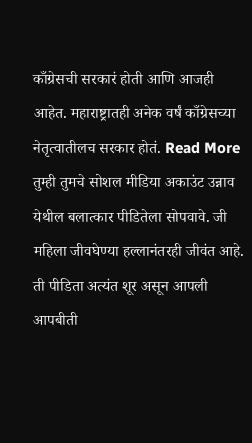काँग्रेसची सरकारं होती आणि आजही आहेत. महाराष्ट्रातही अनेक वर्षं काँग्रेसच्या नेतृत्वातीलच सरकार होतं. Read More
तुम्ही तुमचे सोशल मीडिया अकाउंट उन्नाव येथील बलात्कार पीडितेला सोपवावे. जी महिला जीवघेण्या हल्लानंतरही जीवंत आहे. ती पीडिता अत्यंत शूर असून आपली आपबीती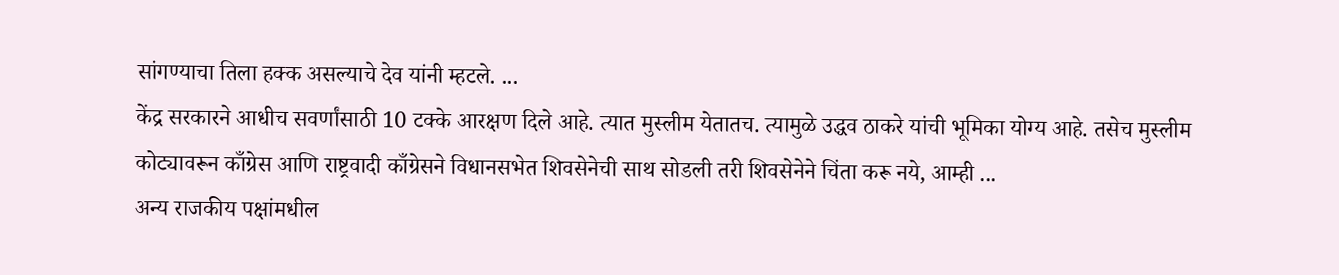सांगण्याचा तिला हक्क असल्याचे देव यांनी म्हटले. ...
केंद्र सरकारने आधीच सवर्णांसाठी 10 टक्के आरक्षण दिले आहे. त्यात मुस्लीम येतातच. त्यामुळे उद्धव ठाकरे यांची भूमिका योग्य आहे. तसेच मुस्लीम कोट्यावरून काँग्रेस आणि राष्ट्रवादी काँग्रेसने विधानसभेत शिवसेनेची साथ सोडली तरी शिवसेनेने चिंता करू नये, आम्ही ...
अन्य राजकीय पक्षांमधील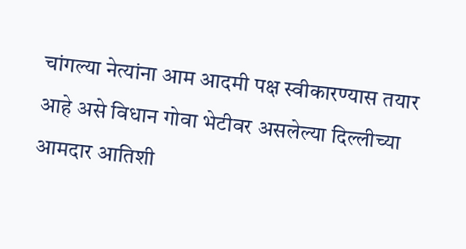चांगल्या नेत्यांना आम आदमी पक्ष स्वीकारण्यास तयार आहे असे विधान गोवा भेटीवर असलेल्या दिल्लीच्या आमदार आतिशी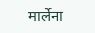मार्लेना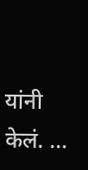यांनी केलं. ...